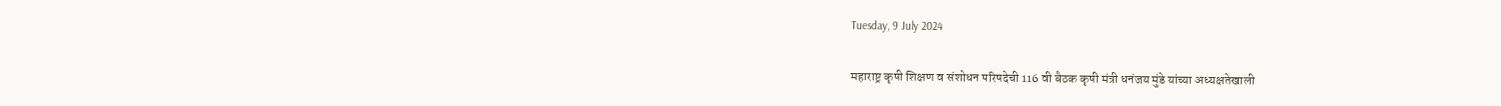Tuesday, 9 July 2024

महाराष्ट्र कृषी शिक्षण व संशोधन परिषदेची 116 वी बैठक कृषी मंत्री धनंजय मुंडे यांच्या अध्यक्षतेखाली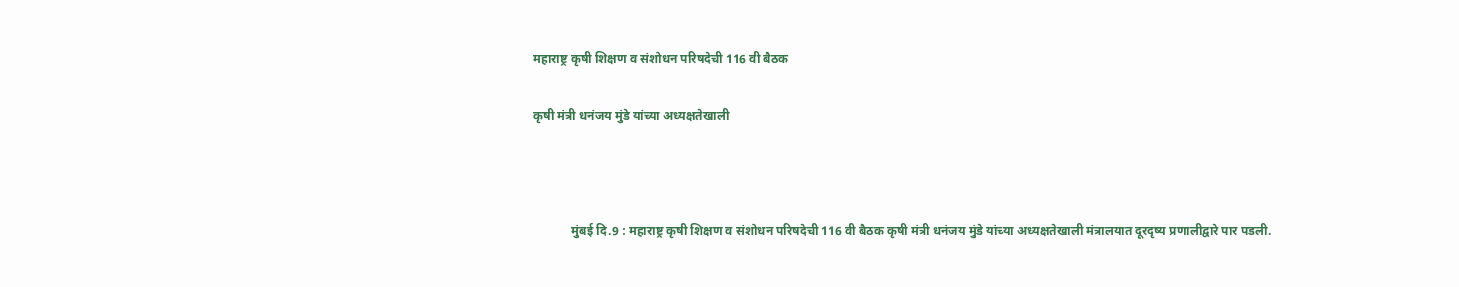महाराष्ट्र कृषी शिक्षण व संशोधन परिषदेची 116 वी बैठक

कृषी मंत्री धनंजय मुंडे यांच्या अध्यक्षतेखाली



            मुंबई दि.9 : महाराष्ट्र कृषी शिक्षण व संशोधन परिषदेची 116 वी बैठक कृषी मंत्री धनंजय मुंडे यांच्या अध्यक्षतेखाली मंत्रालयात दूरदृष्य प्रणालीद्वारे पार पडली.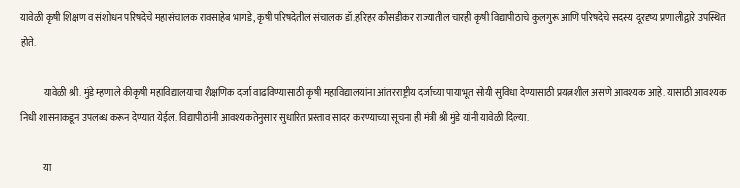यावेळी कृषी शिक्षण व संशोधन परिषदेचे महासंचालक रावसाहेब भागडे, कृषी परिषदेतील संचालक डॉ.हरिहर कौसडीकर राज्यातील चारही कृषी विद्यापीठाचे कुलगुरू आणि परिषदेचे सदस्य दूरदृष्य प्रणालीद्वारे उपस्थित होते.

            यावेळी श्री. मुंडे म्हणाले कीकृषी महाविद्यालयाचा शैक्षणिक दर्जा वाढविण्यासाठी कृषी महाविद्यालयांना आंतरराष्ट्रीय दर्जाच्या पायाभूत सोयी सुविधा देण्यासाठी प्रयत्नशील असणे आवश्यक आहे. यासाठी आवश्यक निधी शासनाकडून उपलब्ध करून देण्यात येईल. विद्यापीठांनी आवश्यकतेनुसार सुधारित प्रस्ताव सादर करण्याच्या सूचना ही मंत्री श्री मुंडे यांनी यावेळी दिल्या.

            या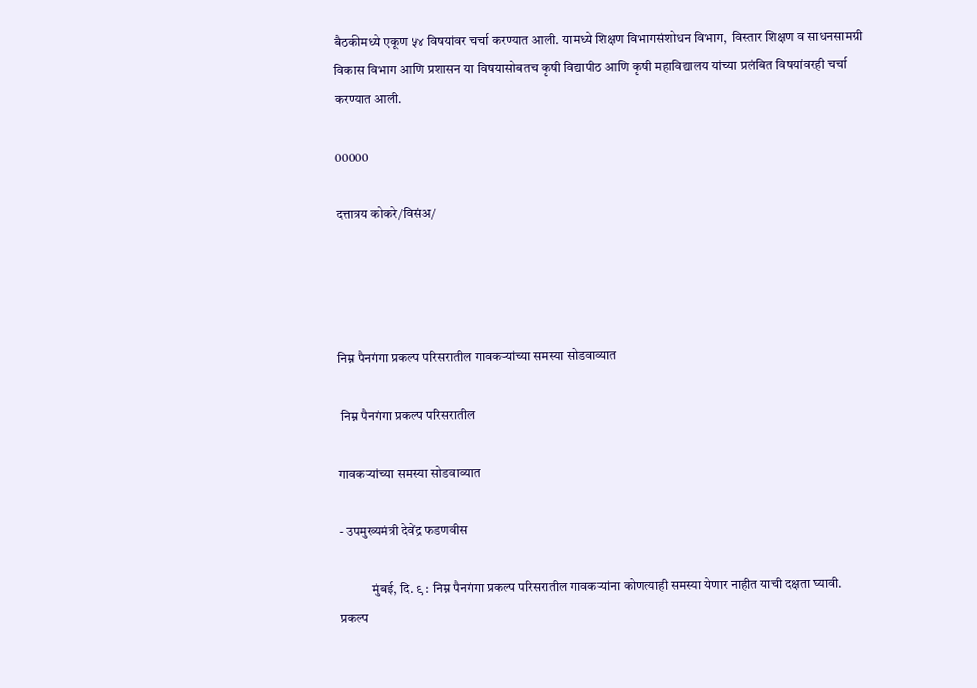बैठकीमध्ये एकूण ५४ विषयांवर चर्चा करण्यात आली. यामध्ये शिक्षण विभागसंशोधन विभाग,  विस्तार शिक्षण व साधनसामग्री विकास विभाग आणि प्रशासन या विषयासोबतच कृषी विद्यापीठ आणि कृषी महाविद्यालय यांच्या प्रलंबित विषयांवरही चर्चा करण्यात आली.

00000

दत्तात्रय कोकरे/विसंअ/




निम्न पैनगंगा प्रकल्प परिसरातील गावकऱ्यांच्या समस्या सोडवाव्यात

 निम्न पैनगंगा प्रकल्प परिसरातील

गावकऱ्यांच्या समस्या सोडवाव्यात

- उपमुख्यमंत्री देवेंद्र फडणवीस

            मुंबई, दि. ९ : निम्न पैनगंगा प्रकल्प परिसरातील गावकऱ्यांना कोणत्याही समस्या येणार नाहीत याची दक्षता घ्यावी. प्रकल्प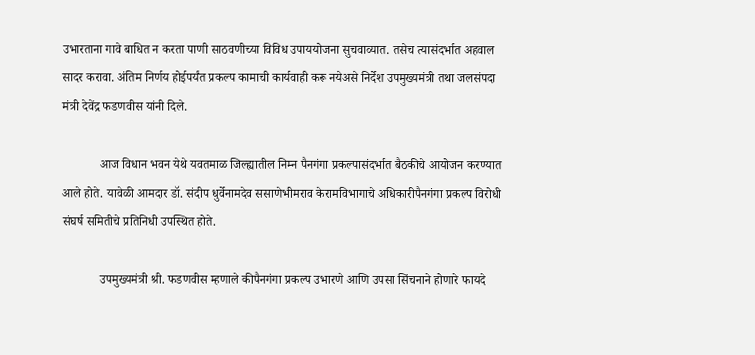उभारताना गावे बाधित न करता पाणी साठवणीच्या विविध उपाययोजना सुचवाव्यात. तसेच त्यासंदर्भात अहवाल सादर करावा. अंतिम निर्णय होईपर्यंत प्रकल्प कामाची कार्यवाही करू नयेअसे निर्देश उपमुख्यमंत्री तथा जलसंपदा मंत्री देवेंद्र फडणवीस यांनी दिले.

            आज विधान भवन येथे यवतमाळ जिल्ह्यातील निम्न पैनगंगा प्रकल्पासंदर्भात बैठकीचे आयोजन करण्यात आले होते. यावेळी आमदार डॉ. संदीप धुर्वेनामदेव ससाणेभीमराव केरामविभागाचे अधिकारीपैनगंगा प्रकल्प विरोधी संघर्ष समितीचे प्रतिनिधी उपस्थित होते.

            उपमुख्यमंत्री श्री. फडणवीस म्हणाले कीपैनगंगा प्रकल्प उभारणे आणि उपसा सिंचनाने होणारे फायदे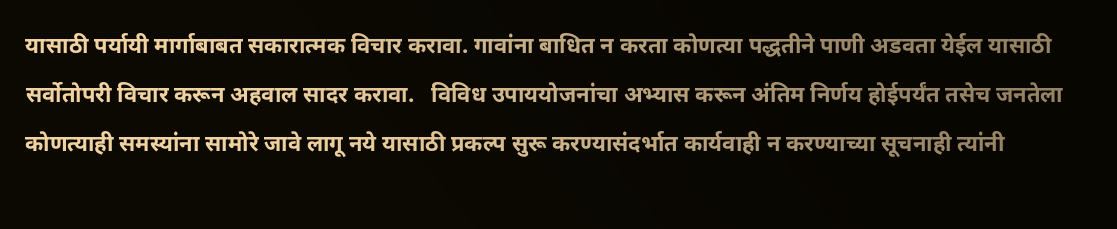यासाठी पर्यायी मार्गाबाबत सकारात्मक विचार करावा. गावांना बाधित न करता कोणत्या पद्धतीने पाणी अडवता येईल यासाठी सर्वोतोपरी विचार करून अहवाल सादर करावा.   विविध उपाययोजनांचा अभ्यास करून अंतिम निर्णय होईपर्यंत तसेच जनतेला कोणत्याही समस्यांना सामोरे जावे लागू नये यासाठी प्रकल्प सुरू करण्यासंदर्भात कार्यवाही न करण्याच्या सूचनाही त्यांनी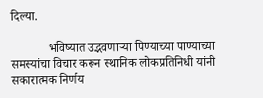दिल्या.

            भविष्यात उद्भवणाऱ्या पिण्याच्या पाण्याच्या समस्यांचा विचार करून स्थानिक लोकप्रतिनिधी यांनी सकारात्मक निर्णय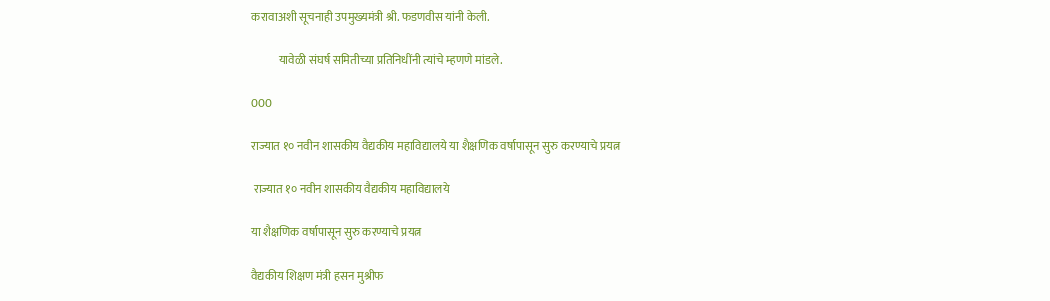करावाअशी सूचनाही उपमुख्यमंत्री श्री. फडणवीस यांनी केली.

            यावेळी संघर्ष समितीच्या प्रतिनिधींनी त्यांचे म्हणणे मांडले.

000

राज्यात १० नवीन शासकीय वैद्यकीय महाविद्यालये या शैक्षणिक वर्षापासून सुरु करण्याचे प्रयत्न

 राज्यात १० नवीन शासकीय वैद्यकीय महाविद्यालये

या शैक्षणिक वर्षापासून सुरु करण्याचे प्रयत्न

वैद्यकीय शिक्षण मंत्री हसन मुश्रीफ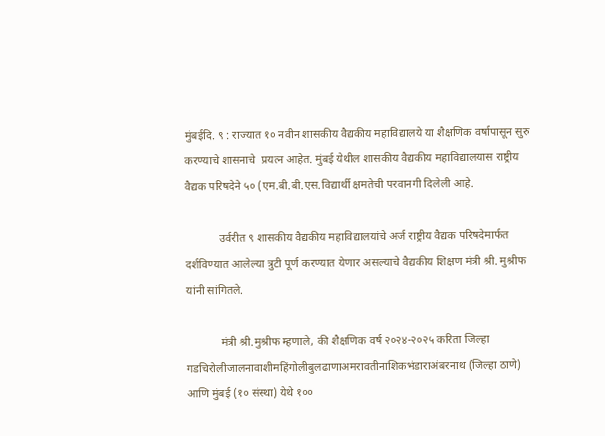मुंबईदि. ९ : राज्यात १० नवीन शासकीय वैद्यकीय महाविद्यालये या शैक्षणिक वर्षापासून सुरु करण्याचे शासनाचे  प्रयत्न आहेत. मुंबई येथील शासकीय वैद्यकीय महाविद्यालयास राष्ट्रीय वैद्यक परिषदेने ५० (एम.बी.बी.एस.विद्यार्थी क्षमतेची परवानगी दिलेली आहे.

            उर्वरीत ९ शासकीय वैद्यकीय महाविद्यालयांचे अर्ज राष्ट्रीय वैद्यक परिषदेमार्फत दर्शविण्यात आलेल्या त्रुटी पूर्ण करण्यात येणार असल्याचे वैद्यकीय शिक्षण मंत्री श्री. मुश्रीफ यांनी सांगितले.

            मंत्री श्री.मुश्रीफ म्हणाले, की शैक्षणिक वर्ष २०२४-२०२५ करिता जिल्हा गडचिरोलीजालनावाशीमहिंगोलीबुलढाणाअमरावतीनाशिकभंडाराअंबरनाथ (जिल्हा ठाणे) आणि मुंबई (१० संस्था) येथे १००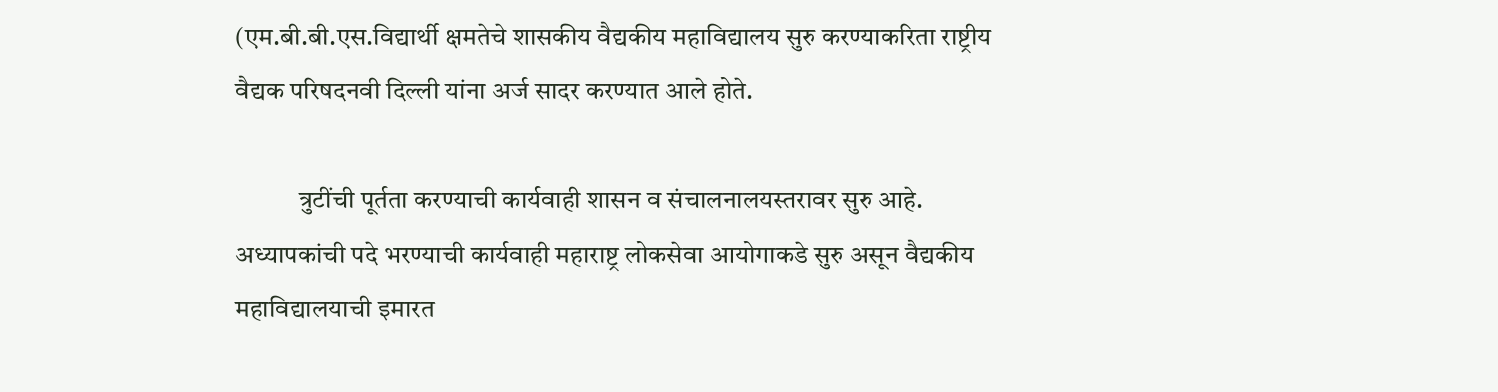(एम.बी.बी.एस.विद्यार्थी क्षमतेचे शासकीय वैद्यकीय महाविद्यालय सुरु करण्याकरिता राष्ट्रीय वैद्यक परिषदनवी दिल्ली यांना अर्ज सादर करण्यात आले होते.

            त्रुटींची पूर्तता करण्याची कार्यवाही शासन व संचालनालयस्तरावर सुरु आहे. अध्यापकांची पदे भरण्याची कार्यवाही महाराष्ट्र लोकसेवा आयोगाकडे सुरु असून वैद्यकीय महाविद्यालयाची इमारत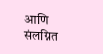आणि संलग्नित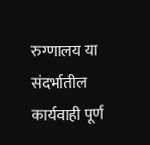रुग्णालय या संदर्भातील कार्यवाही पूर्ण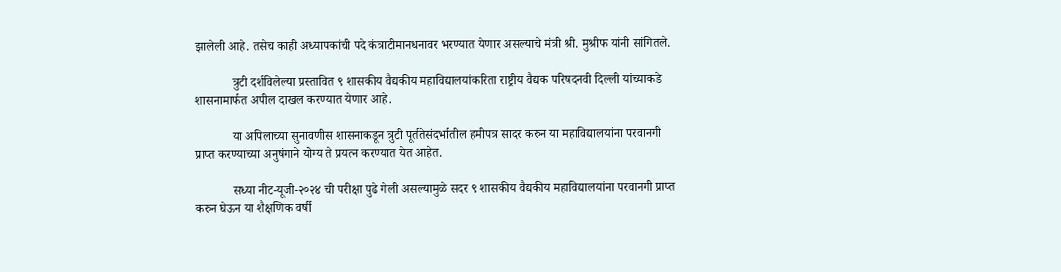झालेली आहे. तसेच काही अध्यापकांची पदे कंत्राटीमानधनावर भरण्यात येणार असल्याचे मंत्री श्री. मुश्रीफ यांनी सांगितले.

            त्रुटी दर्शविलेल्या प्रस्तावित ९ शासकीय वैद्यकीय महाविद्यालयांकरिता राष्ट्रीय वैद्यक परिषदनवी दिल्ली यांच्याकडे शासनामार्फत अपील दाखल करण्यात येणार आहे.

            या अपिलाच्या सुनावणीस शासनाकडून त्रुटी पूर्ततेसंदर्भातील हमीपत्र सादर करुन या महाविद्यालयांना परवानगी प्राप्त करण्याच्या अनुषंगाने योग्य ते प्रयत्न करण्यात येत आहेत.

            सध्या नीट-यूजी-२०२४ ची परीक्षा पुढे गेली असल्यामुळे सदर ९ शासकीय वैद्यकीय महाविद्यालयांना परवानगी प्राप्त करुन घेऊन या शैक्षणिक वर्षी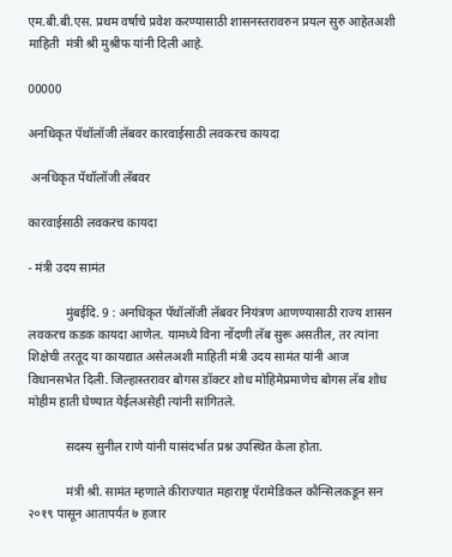एम.बी.बी.एस. प्रथम वर्षाचे प्रवेश करण्यासाठी शासनस्तरावरुन प्रयत्न सुरु आहेतअशी माहिती  मंत्री श्री मुश्रीफ यांनी दिली आहे.

00000

अनधिकृत पॅथॉलॉजी लॅबवर कारवाईसाठी लवकरच कायदा

 अनधिकृत पॅथॉलॉजी लॅबवर

कारवाईसाठी लवकरच कायदा

- मंत्री उदय सामंत

            मुंबईदि. 9 : अनधिकृत पॅथॉलॉजी लॅबवर नियंत्रण आणण्यासाठी राज्य शासन लवकरच कडक कायदा आणेल. यामध्ये विना नोंदणी लॅब सुरू असतील, तर त्यांना शिक्षेची तरतूद या कायद्यात असेलअशी माहिती मंत्री उदय सामंत यांनी आज विधानसभेत दिली. जिल्हास्तरावर बोगस डॉक्टर शोध मोहिमेप्रमाणेच बोगस लॅब शोध मोहीम हाती घेण्यात येईलअसेही त्यांनी सांगितले.

            सदस्य सुनील राणे यांनी यासंदर्भात प्रश्न उपस्थित केला होता.

            मंत्री श्री. सामंत म्हणाले कीराज्यात महाराष्ट्र पॅरामेडिकल कौन्सिलकडून सन २०१९ पासून आतापर्यंत ७ हजार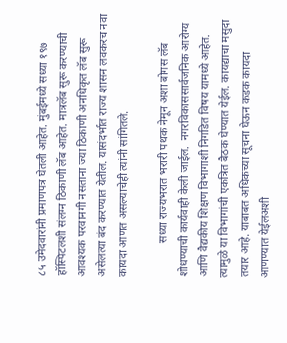८५ उमेदवारांनी प्रमाणपत्र घेतली आहेत. मुंबईमध्ये सध्या १९७ हॉस्पिटलशी संलग्न ठिकाणी लॅब आहेत. मात्रलॅब सुरू करण्याची आवश्यक परवानगी नसताना ज्या ठिकाणी अनधिकृत लॅब सुरू असेलत्या बंद करण्यात येतील. यासंदर्भात राज्य शासन लवकरच नवा कायदा आणत असल्याचेही त्यांनी सांगितले.

            सध्या राज्यभरात भरारी पथक नेमून अशा बोगस लॅब शोधण्याची कार्यवाही केली जाईल.  नगरविकाससार्वजनिक आरोग्य आणि वैद्यकीय शिक्षण विभागाशी निगडित विषय यामध्ये आहेत. त्यामुळे या विभागांची एकत्रित बैठक घेण्यात येईल. कायद्याचा मसुदा तयार आहे. याबाबत अधिकच्या सूचना घेऊन कडक कायदा आणण्यात येईलअशी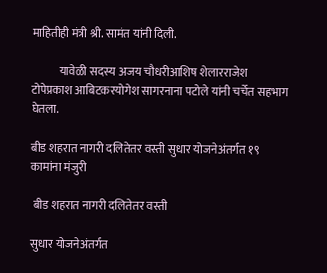माहितीही मंत्री श्री. सामंत यांनी दिली.

            यावेळी सदस्य अजय चौधरीआशिष शेलारराजेश टोपेप्रकाश आबिटकरयोगेश सागरनाना पटोले यांनी चर्चेत सहभाग घेतला.

बीड शहरात नागरी दलितेतर वस्ती सुधार योजनेअंतर्गत १९ कामांना मंजुरी

 बीड शहरात नागरी दलितेतर वस्ती

सुधार योजनेअंतर्गत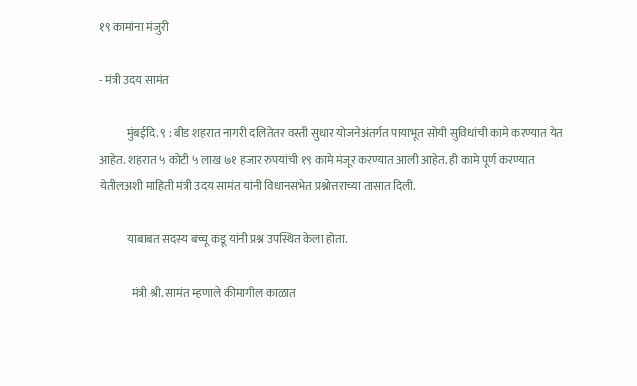१९ कामांना मंजुरी

- मंत्री उदय सामंत

            मुंबईदि. ९ : बीड शहरात नागरी दलितेतर वस्ती सुधार योजनेअंतर्गत पायाभूत सोयी सुविधांची कामे करण्यात येत आहेत. शहरात ५ कोटी ५ लाख ७१ हजार रुपयांची १९ कामे मंजूर करण्यात आली आहेत. ही कामे पूर्ण करण्यात येतीलअशी माहिती मंत्री उदय सामंत यांनी विधानसभेत प्रश्नोत्तराच्या तासात दिली.

            याबाबत सदस्य बच्चू कडू यांनी प्रश्न उपस्थित केला होता.

              मंत्री श्री. सामंत म्हणाले कीमागील काळात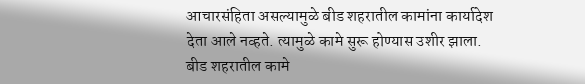आचारसंहिता असल्यामुळे बीड शहरातील कामांना कार्यादेश देता आले नव्हते. त्यामुळे कामे सुरू होण्यास उशीर झाला. बीड शहरातील कामे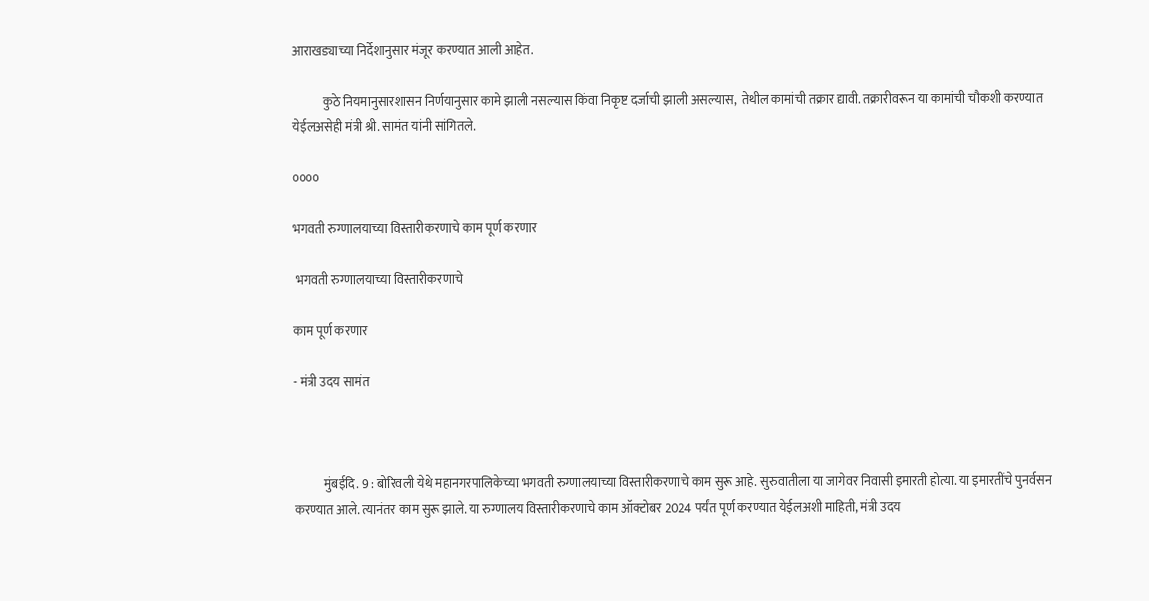आराखड्याच्या निर्देशानुसार मंजूर करण्यात आली आहेत.

            कुठे नियमानुसारशासन निर्णयानुसार कामे झाली नसल्यास किंवा निकृष्ट दर्जाची झाली असल्यास,  तेथील कामांची तक्रार द्यावी. तक्रारीवरून या कामांची चौकशी करण्यात येईलअसेही मंत्री श्री. सामंत यांनी सांगितले.

००००

भगवती रुग्णालयाच्या विस्तारीकरणाचे काम पूर्ण करणार

 भगवती रुग्णालयाच्या विस्तारीकरणाचे

काम पूर्ण करणार

- मंत्री उदय सामंत



            मुंबईदि. 9 : बोरिवली येथे महानगरपालिकेच्या भगवती रुग्णालयाच्या विस्तारीकरणाचे काम सुरू आहे. सुरुवातीला या जागेवर निवासी इमारती होत्या. या इमारतींचे पुनर्वसन करण्यात आले. त्यानंतर काम सुरू झाले. या रुग्णालय विस्तारीकरणाचे काम ऑक्टोबर 2024 पर्यंत पूर्ण करण्यात येईलअशी माहिती, मंत्री उदय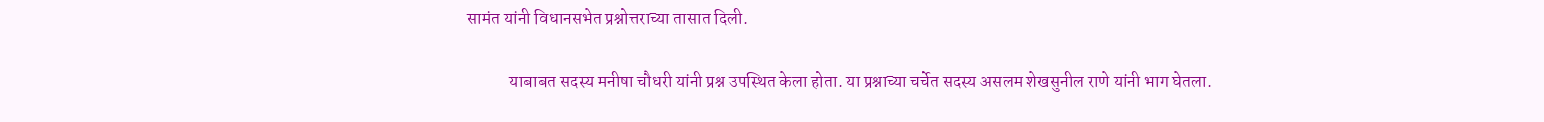सामंत यांनी विधानसभेत प्रश्नोत्तराच्या तासात दिली.

            याबाबत सदस्य मनीषा चौधरी यांनी प्रश्न उपस्थित केला होता. या प्रश्नाच्या चर्चेत सदस्य असलम शेखसुनील राणे यांनी भाग घेतला.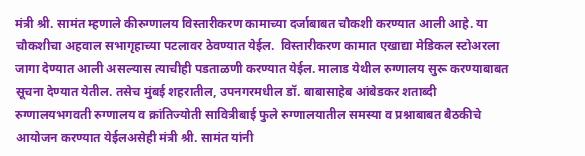मंत्री श्री. सामंत म्हणाले कीरुग्णालय विस्तारीकरण कामाच्या दर्जाबाबत चौकशी करण्यात आली आहे. या चौकशीचा अहवाल सभागृहाच्या पटलावर ठेवण्यात येईल.  विस्तारीकरण कामात एखाद्या मेडिकल स्टोअरला जागा देण्यात आली असल्यास त्याचीही पडताळणी करण्यात येईल. मालाड येथील रुग्णालय सुरू करण्याबाबत सूचना देण्यात येतील. तसेच मुंबई शहरातील, उपनगरमधील डॉ. बाबासाहेब आंबेडकर शताब्दी रुग्णालयभगवती रुग्णालय व क्रांतिज्योती सावित्रीबाई फुले रुग्णालयातील समस्या व प्रश्नाबाबत बैठकीचे आयोजन करण्यात येईलअसेही मंत्री श्री. सामंत यांनी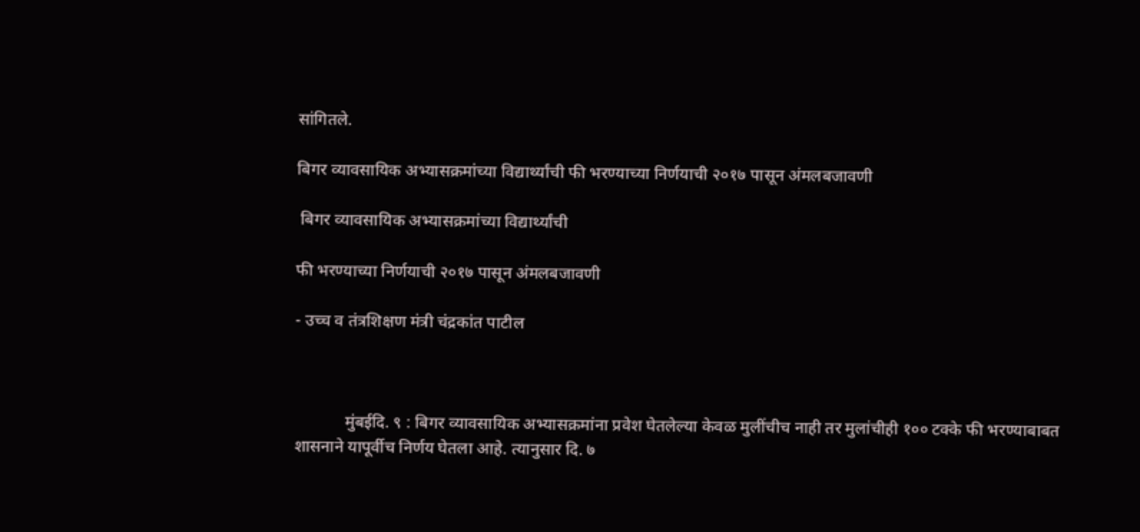सांगितले.

बिगर व्यावसायिक अभ्यासक्रमांच्या विद्यार्थ्यांची फी भरण्याच्या निर्णयाची २०१७ पासून अंमलबजावणी

 बिगर व्यावसायिक अभ्यासक्रमांच्या विद्यार्थ्यांची

फी भरण्याच्या निर्णयाची २०१७ पासून अंमलबजावणी

- उच्च व तंत्रशिक्षण मंत्री चंद्रकांत पाटील



            मुंबईदि. ९ : बिगर व्यावसायिक अभ्यासक्रमांना प्रवेश घेतलेल्या केवळ मुलींचीच नाही तर मुलांचीही १०० टक्के फी भरण्याबाबत शासनाने यापूर्वीच निर्णय घेतला आहे. त्यानुसार दि. ७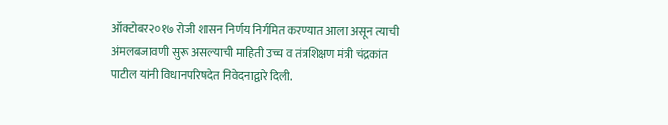ऑक्टोबर२०१७ रोजी शासन निर्णय निर्गमित करण्यात आला असून त्याची अंमलबजावणी सुरू असल्याची माहिती उच्च व तंत्रशिक्षण मंत्री चंद्रकांत पाटील यांनी विधानपरिषदेत निवेदनाद्वारे दिली.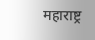महाराष्ट्र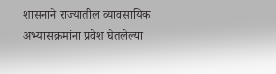शासनाने राज्यातील व्यावसायिक अभ्यासक्रमांना प्रवेश घेतलेल्या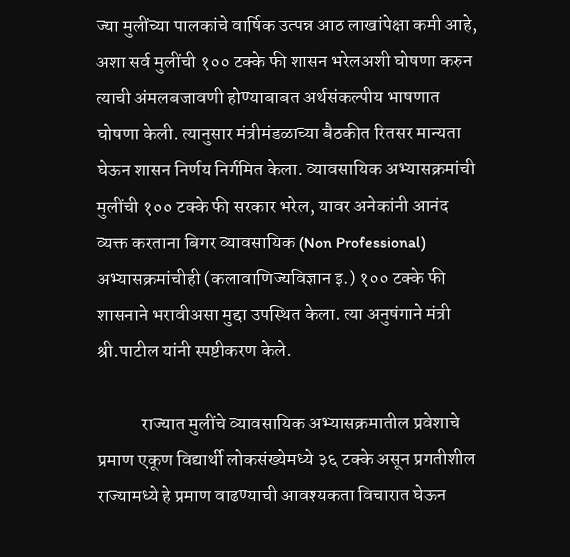ज्या मुलींच्या पालकांचे वार्षिक उत्पन्न आठ लाखांपेक्षा कमी आहे, अशा सर्व मुलींची १०० टक्के फी शासन भरेलअशी घोषणा करुन त्याची अंमलबजावणी होण्याबाबत अर्थसंकल्पीय भाषणात घोषणा केली. त्यानुसार मंत्रीमंडळाच्या बैठकीत रितसर मान्यता घेऊन शासन निर्णय निर्गमित केला. व्यावसायिक अभ्यासक्रमांची मुलींची १०० टक्के फी सरकार भरेल, यावर अनेकांनी आनंद व्यक्त करताना बिगर व्यावसायिक (Non Professional) अभ्यासक्रमांचीही (कलावाणिज्यविज्ञान इ.) १०० टक्के फी शासनाने भरावीअसा मुद्दा उपस्थित केला. त्या अनुषंगाने मंत्री श्री.पाटील यांनी स्पष्टीकरण केले.

            राज्यात मुलींचे व्यावसायिक अभ्यासक्रमातील प्रवेशाचे प्रमाण एकूण विद्यार्थी लोकसंख्येमध्ये ३६ टक्के असून प्रगतीशील राज्यामध्ये हे प्रमाण वाढण्याची आवश्यकता विचारात घेऊन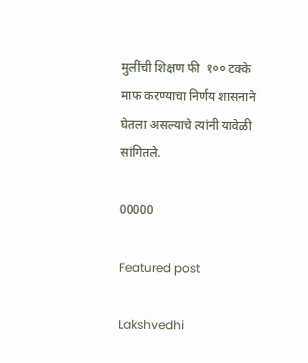मुलींची शिक्षण फी  १०० टक्के माफ करण्याचा निर्णय शासनाने घेतला असल्याचे त्यांनी यावेळी सांगितले.

00000

Featured post

Lakshvedhi